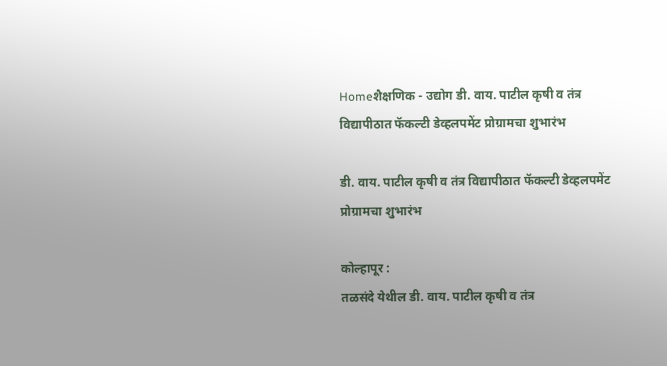Homeशैक्षणिक - उद्योग डी. वाय. पाटील कृषी व तंत्र विद्यापीठात फॅकल्टी डेव्हलपमेंट प्रोग्रामचा शुभारंभ

डी. वाय. पाटील कृषी व तंत्र विद्यापीठात फॅकल्टी डेव्हलपमेंट प्रोग्रामचा शुभारंभ

कोल्हापूर :
तळसंदे येथील डी. वाय. पाटील कृषी व तंत्र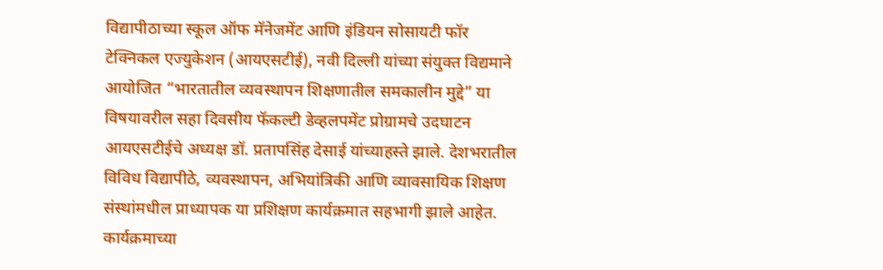विद्यापीठाच्या स्कूल ऑफ मॅनेजमेंट आणि इंडियन सोसायटी फॉर टेक्निकल एज्युकेशन (आयएसटीई), नवी दिल्ली यांच्या संयुक्त विद्यमाने आयोजित “भारतातील व्यवस्थापन शिक्षणातील समकालीन मुद्दे” या विषयावरील सहा दिवसीय फॅकल्टी डेव्हलपमेंट प्रोग्रामचे उदघाटन आयएसटीईचे अध्यक्ष डॉ. प्रतापसिंह देसाई यांच्याहस्ते झाले. देशभरातील विविध विद्यापीठे, व्यवस्थापन, अभियांत्रिकी आणि व्यावसायिक शिक्षण संस्थांमधील प्राध्यापक या प्रशिक्षण कार्यक्रमात सहभागी झाले आहेत.
कार्यक्रमाच्या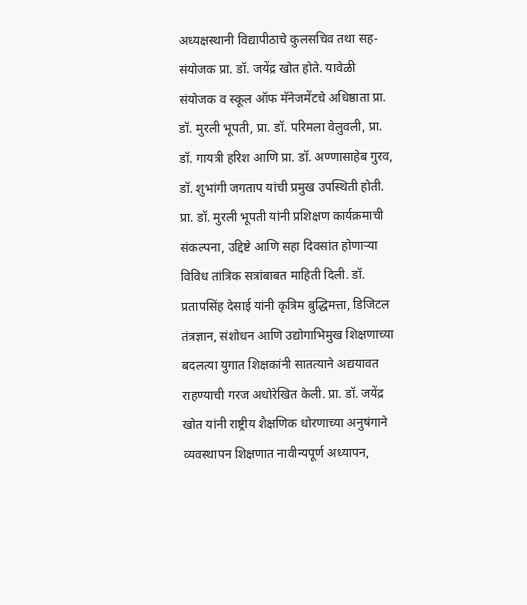अध्यक्षस्थानी विद्यापीठाचे कुलसचिव तथा सह-संयोजक प्रा. डॉ. जयेंद्र खोत होते. यावेळी संयोजक व स्कूल ऑफ मॅनेजमेंटचे अधिष्ठाता प्रा. डॉ. मुरली भूपती, प्रा. डॉ. परिमला वेलुवली, प्रा. डॉ. गायत्री हरिश आणि प्रा. डॉ. अण्णासाहेब गुरव, डॉ. शुभांगी जगताप यांची प्रमुख उपस्थिती होती.
प्रा. डॉ. मुरली भूपती यांनी प्रशिक्षण कार्यक्रमाची संकल्पना, उद्दिष्टे आणि सहा दिवसांत होणाऱ्या विविध तांत्रिक सत्रांबाबत माहिती दिली. डॉ. प्रतापसिंह देसाई यांनी कृत्रिम बुद्धिमत्ता, डिजिटल तंत्रज्ञान, संशोधन आणि उद्योगाभिमुख शिक्षणाच्या बदलत्या युगात शिक्षकांनी सातत्याने अद्ययावत राहण्याची गरज अधोरेखित केली. प्रा. डॉ. जयेंद्र खोत यांनी राष्ट्रीय शैक्षणिक धोरणाच्या अनुषंगाने व्यवस्थापन शिक्षणात नावीन्यपूर्ण अध्यापन,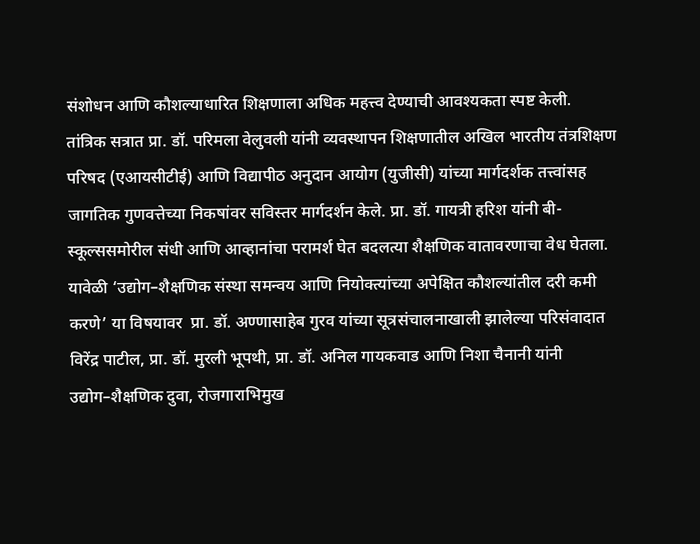संशोधन आणि कौशल्याधारित शिक्षणाला अधिक महत्त्व देण्याची आवश्यकता स्पष्ट केली.
तांत्रिक सत्रात प्रा. डॉ. परिमला वेलुवली यांनी व्यवस्थापन शिक्षणातील अखिल भारतीय तंत्रशिक्षण परिषद (एआयसीटीई) आणि विद्यापीठ अनुदान आयोग (युजीसी) यांच्या मार्गदर्शक तत्त्वांसह जागतिक गुणवत्तेच्या निकषांवर सविस्तर मार्गदर्शन केले. प्रा. डॉ. गायत्री हरिश यांनी बी-स्कूल्ससमोरील संधी आणि आव्हानांचा परामर्श घेत बदलत्या शैक्षणिक वातावरणाचा वेध घेतला.
यावेळी ‘उद्योग–शैक्षणिक संस्था समन्वय आणि नियोक्त्यांच्या अपेक्षित कौशल्यांतील दरी कमी करणे’ या विषयावर  प्रा. डॉ. अण्णासाहेब गुरव यांच्या सूत्रसंचालनाखाली झालेल्या परिसंवादात विरेंद्र पाटील, प्रा. डॉ. मुरली भूपथी, प्रा. डॉ. अनिल गायकवाड आणि निशा चैनानी यांनी उद्योग–शैक्षणिक दुवा, रोजगाराभिमुख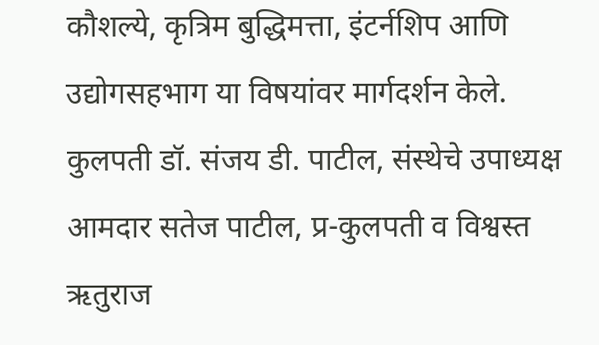कौशल्ये, कृत्रिम बुद्धिमत्ता, इंटर्नशिप आणि उद्योगसहभाग या विषयांवर मार्गदर्शन केले.
कुलपती डॉ. संजय डी. पाटील, संस्थेचे उपाध्यक्ष आमदार सतेज पाटील, प्र-कुलपती व विश्वस्त ऋतुराज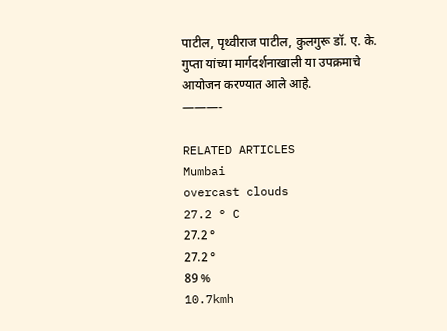पाटील, पृथ्वीराज पाटील, कुलगुरू डॉ. ए. के. गुप्ता यांच्या मार्गदर्शनाखाली या उपक्रमाचे आयोजन करण्यात आले आहे.
———-

RELATED ARTICLES
Mumbai
overcast clouds
27.2 ° C
27.2 °
27.2 °
89 %
10.7kmh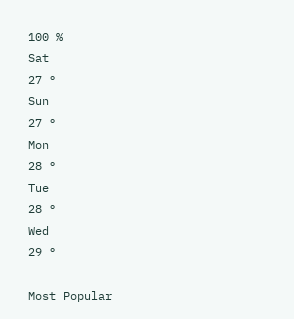100 %
Sat
27 °
Sun
27 °
Mon
28 °
Tue
28 °
Wed
29 °

Most Popular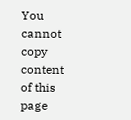You cannot copy content of this page